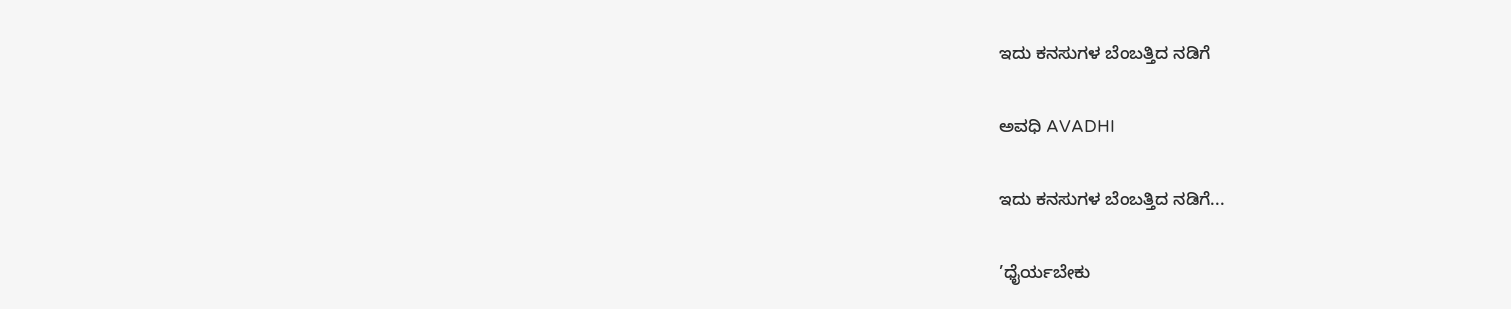ಇದು ಕನಸುಗಳ ಬೆಂಬತ್ತಿದ ನಡಿಗೆ‍

ಅವಧಿ AVADHI

ಇದು ಕನಸುಗಳ ಬೆಂಬತ್ತಿದ ನಡಿಗೆ...

’ಧೈರ್ಯಬೇಕು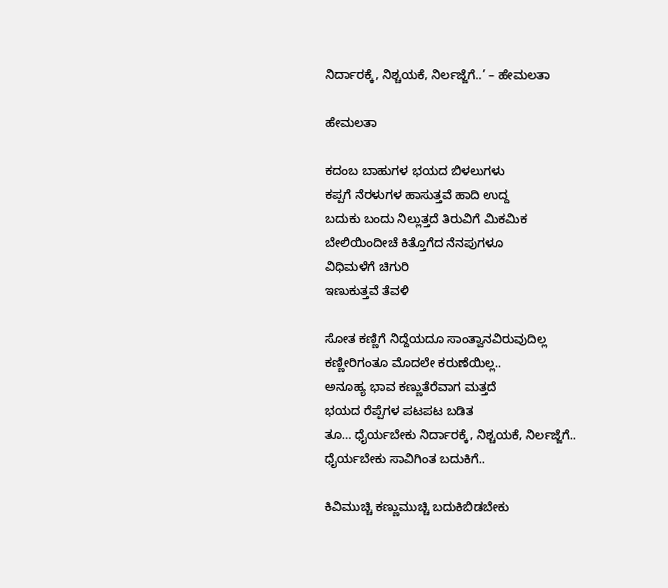ನಿರ್ದಾರಕ್ಕೆ, ನಿಶ್ಚಯಕೆ, ನಿರ್ಲಜ್ಜೆಗೆ..’ – ಹೇಮಲತಾ

ಹೇಮಲತಾ

ಕದಂಬ ಬಾಹುಗಳ ಭಯದ ಬಿಳಲುಗಳು
ಕಪ್ಪಗೆ ನೆರಳುಗಳ ಹಾಸುತ್ತವೆ ಹಾದಿ ಉದ್ದ
ಬದುಕು ಬಂದು ನಿಲ್ಲುತ್ತದೆ ತಿರುವಿಗೆ ಮಿಕಮಿಕ
ಬೇಲಿಯಿಂದೀಚೆ ಕಿತ್ತೊಗೆದ ನೆನಪುಗಳೂ
ವಿಧಿಮಳೆಗೆ ಚಿಗುರಿ
ಇಣುಕುತ್ತವೆ ತೆವಳಿ

ಸೋತ ಕಣ್ಣಿಗೆ ನಿದ್ದೆಯದೂ ಸಾಂತ್ವಾನವಿರುವುದಿಲ್ಲ
ಕಣ್ಣೀರಿಗಂತೂ ಮೊದಲೇ ಕರುಣೆಯಿಲ್ಲ..
ಅನೂಹ್ಯ ಭಾವ ಕಣ್ಣುತೆರೆವಾಗ ಮತ್ತದೆ
ಭಯದ ರೆಪ್ಪೆಗಳ ಪಟಪಟ ಬಡಿತ
ತೂ… ಧೈರ್ಯಬೇಕು ನಿರ್ದಾರಕ್ಕೆ, ನಿಶ್ಚಯಕೆ, ನಿರ್ಲಜ್ಜೆಗೆ..
ಧೈರ್ಯಬೇಕು ಸಾವಿಗಿಂತ ಬದುಕಿಗೆ..

ಕಿವಿಮುಚ್ಚಿ ಕಣ್ಣುಮುಚ್ಚಿ ಬದುಕಿಬಿಡಬೇಕು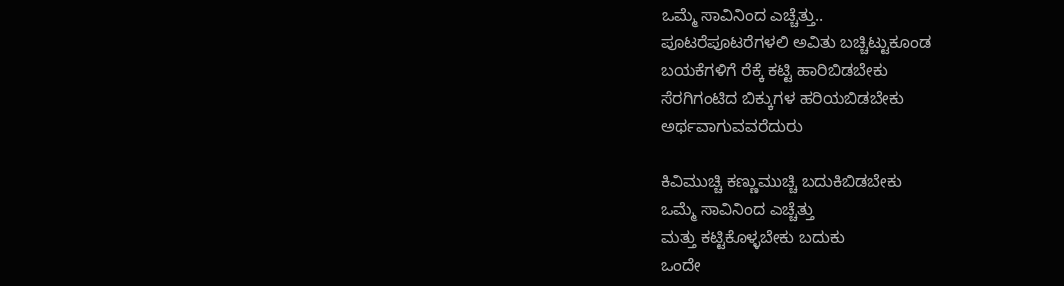ಒಮ್ಮೆ ಸಾವಿನಿಂದ ಎಚ್ಚೆತ್ತು..
ಪೂಟರೆಪೂಟರೆಗಳಲಿ ಅವಿತು ಬಚ್ಚಿಟ್ಟುಕೂಂಡ
ಬಯಕೆಗಳಿಗೆ ರೆಕ್ಕೆ ಕಟ್ಟಿ ಹಾರಿಬಿಡಬೇಕು
ಸೆರಗಿಗಂಟಿದ ಬಿಕ್ಕುಗಳ ಹರಿಯಬಿಡಬೇಕು
ಅರ್ಥವಾಗುವವರೆದುರು

ಕಿವಿಮುಚ್ಚಿ ಕಣ್ಣುಮುಚ್ಚಿ ಬದುಕಿಬಿಡಬೇಕು
ಒಮ್ಮೆ ಸಾವಿನಿಂದ ಎಚ್ಚೆತ್ತು
ಮತ್ತು ಕಟ್ಟಿಕೊಳ್ಳಬೇಕು ಬದುಕು
ಒಂದೇ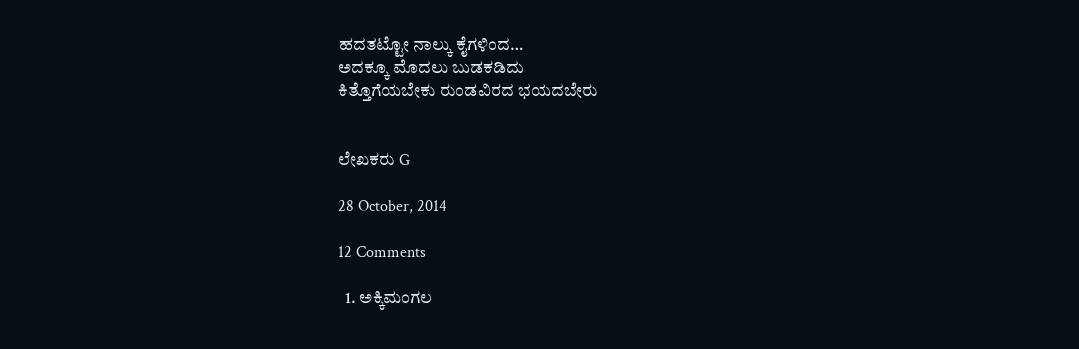ಹದತಟ್ಟೋ ನಾಲ್ಕು ಕೈಗಳಿಂದ…
ಅದಕ್ಕೂ ಮೊದಲು ಬುಡಕಡಿದು
ಕಿತ್ತೊಗೆಯಬೇಕು ರುಂಡವಿರದ ಭಯದಬೇರು


ಲೇಖಕರು G

28 October, 2014

12 Comments

  1. ಅಕ್ಕಿಮಂಗಲ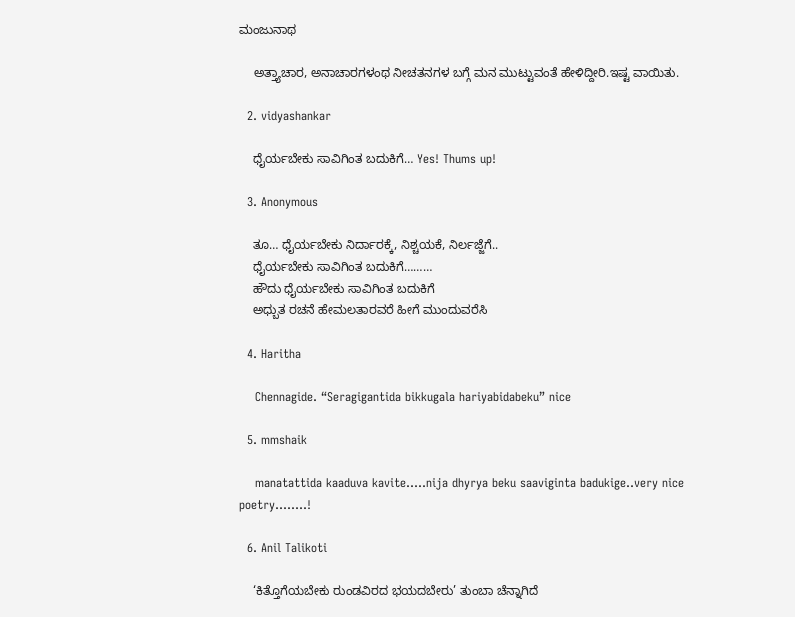ಮಂಜುನಾಥ

    ಅತ್ತ್ಯಾಚಾರ, ಅನಾಚಾರಗಳಂಥ ನೀಚತನಗಳ ಬಗ್ಗೆ ಮನ ಮುಟ್ಟುವಂತೆ ಹೇಳಿದ್ದೀರಿ.ಇಷ್ಟ ವಾಯಿತು.

  2. vidyashankar

    ಧೈರ್ಯಬೇಕು ಸಾವಿಗಿಂತ ಬದುಕಿಗೆ… Yes! Thums up!

  3. Anonymous

    ತೂ… ಧೈರ್ಯಬೇಕು ನಿರ್ದಾರಕ್ಕೆ, ನಿಶ್ಚಯಕೆ, ನಿರ್ಲಜ್ಜೆಗೆ..
    ಧೈರ್ಯಬೇಕು ಸಾವಿಗಿಂತ ಬದುಕಿಗೆ………
    ಹೌದು ಧೈರ್ಯಬೇಕು ಸಾವಿಗಿಂತ ಬದುಕಿಗೆ
    ಅಧ್ಬುತ ರಚನೆ ಹೇಮಲತಾರವರೆ ಹೀಗೆ ಮುಂದುವರೆಸಿ

  4. Haritha

    Chennagide. “Seragigantida bikkugala hariyabidabeku” nice

  5. mmshaik

    manatattida kaaduva kavite…..nija dhyrya beku saaviginta badukige..very nice poetry……..!

  6. Anil Talikoti

    ‘ಕಿತ್ತೊಗೆಯಬೇಕು ರುಂಡವಿರದ ಭಯದಬೇರು’ ತುಂಬಾ ಚೆನ್ನಾಗಿದೆ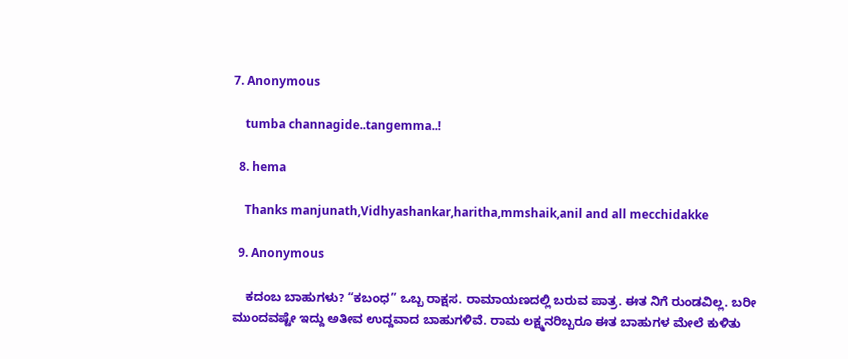7. Anonymous

    tumba channagide..tangemma..!

  8. hema

    Thanks manjunath,Vidhyashankar,haritha,mmshaik,anil and all mecchidakke

  9. Anonymous

    ಕದಂಬ ಬಾಹುಗಳು? “ಕಬಂಧ” ಒಬ್ಬ ರಾಕ್ಷಸ. ರಾಮಾಯಣದಲ್ಲಿ ಬರುವ ಪಾತ್ರ. ಈತ ನಿಗೆ ರುಂಡವಿಲ್ಲ. ಬರೀ ಮುಂದವಷ್ಟೇ ಇದ್ದು ಅತೀವ ಉದ್ದವಾದ ಬಾಹುಗಳಿವೆ. ರಾಮ ಲಕ್ಷ್ಮನರಿಬ್ಬರೂ ಈತ ಬಾಹುಗಳ ಮೇಲೆ ಕುಳಿತು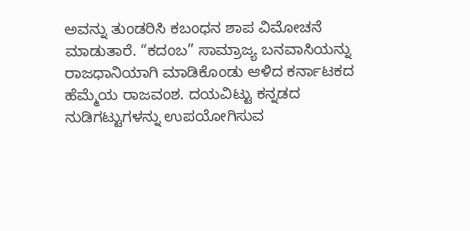ಅವನ್ನು ತುಂಡರಿಸಿ ಕಬಂಧನ ಶಾಪ ವಿಮೋಚನೆ ಮಾಡುತಾರೆ. “ಕದಂಬ” ಸಾಮ್ರಾಜ್ಯ ಬನವಾಸಿಯನ್ನು ರಾಜಧಾನಿಯಾಗಿ ಮಾಡಿಕೊಂಡು ಆಳಿದ ಕರ್ನಾಟಕದ ಹೆಮ್ಮೆಯ ರಾಜವಂಶ. ದಯವಿಟ್ಟು ಕನ್ನಡದ ನುಡಿಗಟ್ಟುಗಳನ್ನು ಉಪಯೋಗಿಸುವ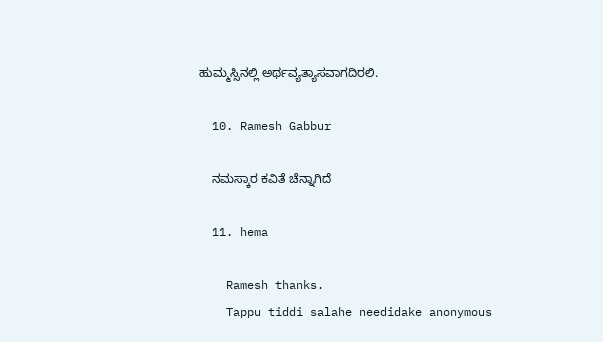ಹುಮ್ಮಸ್ಸಿನಲ್ಲಿ ಅರ್ಥವ್ಯತ್ಯಾಸವಾಗದಿರಲಿ.

  10. Ramesh Gabbur

    ನಮಸ್ಕಾರ ಕವಿತೆ ಚೆನ್ನಾಗಿದೆ

  11. hema

    Ramesh thanks.
    Tappu tiddi salahe needidake anonymous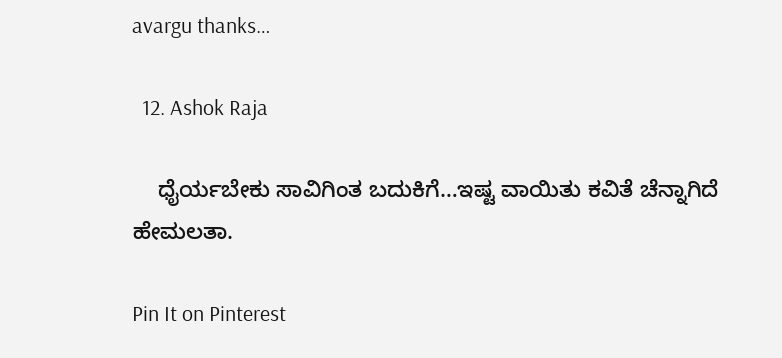avargu thanks…

  12. Ashok Raja

    ಧೈರ್ಯಬೇಕು ಸಾವಿಗಿಂತ ಬದುಕಿಗೆ…ಇಷ್ಟ ವಾಯಿತು ಕವಿತೆ ಚೆನ್ನಾಗಿದೆ ಹೇಮಲತಾ.

Pin It on Pinterest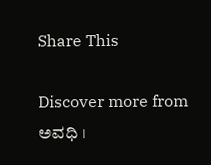Share This

Discover more from ಅವಧಿ ।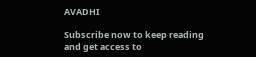AVADHI

Subscribe now to keep reading and get access to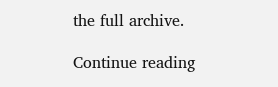the full archive.

Continue reading